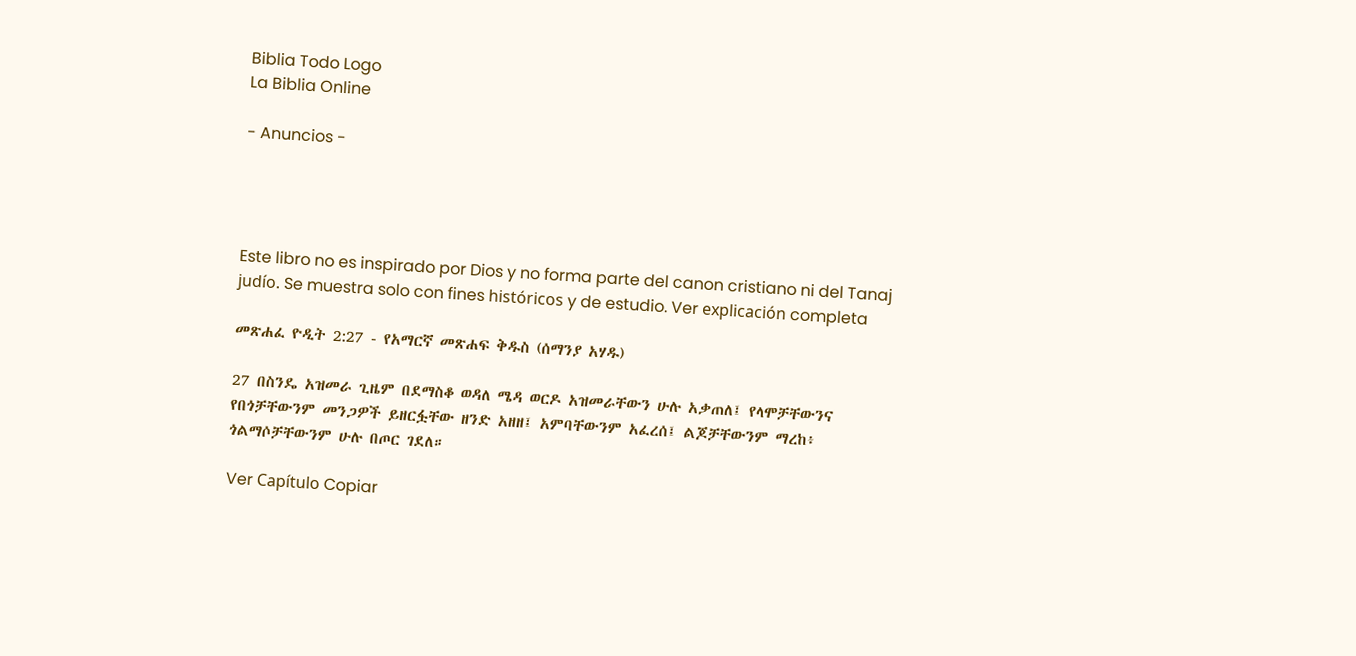Biblia Todo Logo
La Biblia Online

- Anuncios -




Este libro no es inspirado por Dios y no forma parte del canon cristiano ni del Tanaj judío. Se muestra solo con fines históricos y de estudio. Ver explicación completa

መጽሐፈ ዮዲት 2:27 - የአማርኛ መጽሐፍ ቅዱስ (ሰማንያ አሃዱ)

27 በስንዴ አዝመራ ጊዜም በደማስቆ ወዳለ ሜዳ ወርዶ አዝመራቸውን ሁሉ አቃጠለ፤ የላሞቻቸውንና የበጎቻቸውንም መንጋዎች ይዘርፏቸው ዘንድ አዘዘ፤ አምባቸውንም አፈረሰ፤ ልጆቻቸውንም ማረከ፥ ጎልማሶቻቸውንም ሁሉ በጦር ገደለ።

Ver Capítulo Copiar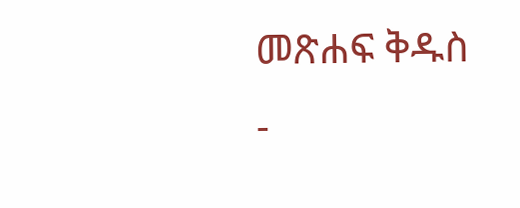መጽሐፍ ቅዱስ -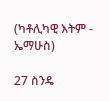(ካቶሊካዊ እትም - ኤማሁስ)

27 ስንዴ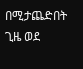በሚታጨድበት ጊዜ ወደ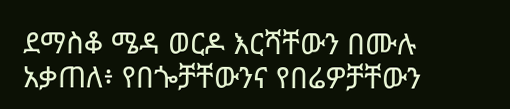ደማስቆ ሜዳ ወርዶ እርሻቸውን በሙሉ አቃጠለ፥ የበጐቻቸውንና የበሬዎቻቸውን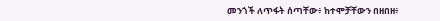መንጎች ለጥፋት ሰጣቸው፥ ከተሞቻቸውን በዘበዘ፥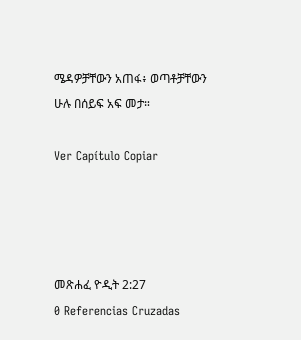ሜዳዎቻቸውን አጠፋ፥ ወጣቶቻቸውን ሁሉ በሰይፍ አፍ መታ።

Ver Capítulo Copiar




መጽሐፈ ዮዲት 2:27
0 Referencias Cruzadas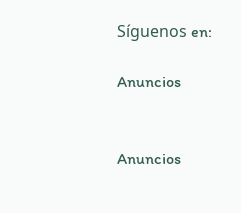Síguenos en:

Anuncios


Anuncios